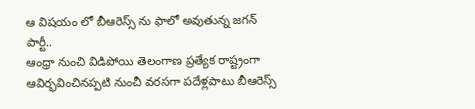ఆ విషయం లో బీఆరెస్స్ ను ఫాలో అవుతున్న జగన్ పార్టీ..
ఆంధ్రా నుంచి విడిపోయి తెలంగాణ ప్రత్యేక రాష్ట్రంగా ఆవిర్భవించినప్పటి నుంచీ వరసగా పదేళ్లపాటు బీఆరెస్స్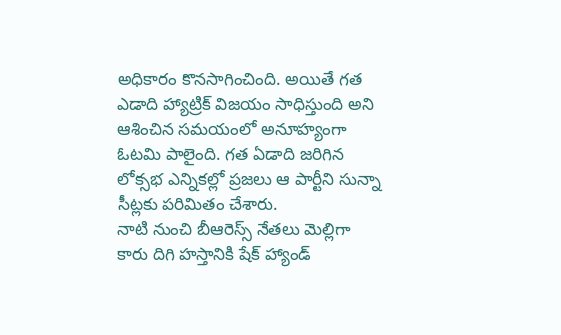అధికారం కొనసాగించింది. అయితే గత ఎడాది హ్యాట్రిక్ విజయం సాధిస్తుంది అని ఆశించిన సమయంలో అనూహ్యంగా ఓటమి పాలైంది. గత ఏడాది జరిగిన లోక్సభ ఎన్నికల్లో ప్రజలు ఆ పార్టీని సున్నా సీట్లకు పరిమితం చేశారు.
నాటి నుంచి బీఆరెస్స్ నేతలు మెల్లిగా కారు దిగి హస్తానికి షేక్ హ్యాండ్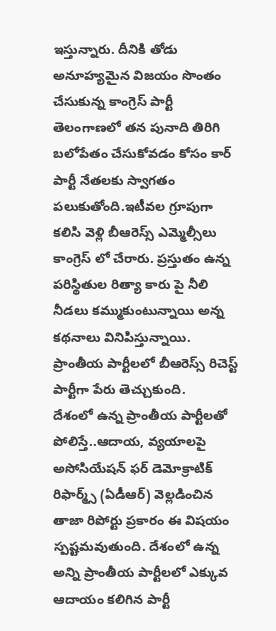ఇస్తున్నారు. దీనికి తోడు అనూహ్యమైన విజయం సొంతం చేసుకున్న కాంగ్రెస్ పార్టీ తెలంగాణలో తన పునాది తిరిగి బలోపేతం చేసుకోవడం కోసం కార్ పార్టీ నేతలకు స్వాగతం పలుకుతోంది.ఇటీవల గ్రూపుగా కలిసి వెళ్లి బీఆరెస్స్ ఎమ్మెల్సీలు కాంగ్రెస్ లో చేరారు. ప్రస్తుతం ఉన్న పరిస్థితుల రిత్యా కారు పై నీలి నీడలు కమ్ముకుంటున్నాయి అన్న కథనాలు వినిపిస్తున్నాయి. ప్రాంతీయ పార్టీలలో బీఆరెస్స్ రిచెస్ట్ పార్టీగా పేరు తెచ్చుకుంది.
దేశంలో ఉన్న ప్రాంతీయ పార్టీలతో పోలిస్తే..ఆదాయ, వ్యయాలపై అసోసియేషన్ ఫర్ డెమోక్రాటిక్ రిఫార్మ్స్ (ఏడీఆర్) వెల్లడించిన తాజా రిపోర్టు ప్రకారం ఈ విషయం స్పష్టమవుతుంది. దేశంలో ఉన్న అన్ని ప్రాంతీయ పార్టీలలో ఎక్కువ ఆదాయం కలిగిన పార్టీ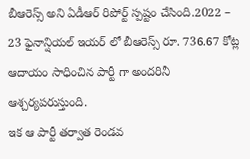బీఆరెస్స్ అని ఏడీఆర్ రిపోర్ట్ స్పష్టం చేసింది.2022 – 23 ఫైనాన్షియల్ ఇయర్ లో బీఆరెస్స్ రూ. 736.67 కోట్ల ఆదాయం సాధించిన పార్టీ గా అందరినీ ఆశ్చర్యపరుస్తుంది.
ఇక ఆ పార్టీ తర్వాత రెండవ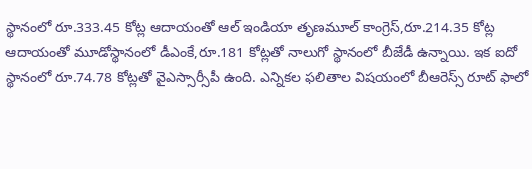స్థానంలో రూ.333.45 కోట్ల ఆదాయంతో ఆల్ ఇండియా తృణమూల్ కాంగ్రెస్,రూ.214.35 కోట్ల ఆదాయంతో మూడోస్థానంలో డీఎంకే,రూ.181 కోట్లతో నాలుగో స్థానంలో బీజేడీ ఉన్నాయి. ఇక ఐదో స్థానంలో రూ.74.78 కోట్లతో వైఎస్సార్సీపీ ఉంది. ఎన్నికల ఫలితాల విషయంలో బీఆరెస్స్ రూట్ ఫాలో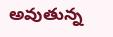అవుతున్న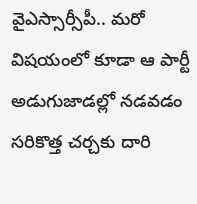వైఎస్సార్సీపీ.. మరో విషయంలో కూడా ఆ పార్టీ అడుగుజాడల్లో నడవడం సరికొత్త చర్చకు దారి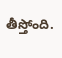తీస్తోంది.